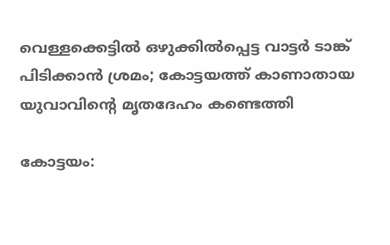വെള്ളക്കെട്ടിൽ ഒഴുക്കിൽപ്പെട്ട വാട്ടർ ടാങ്ക് പിടിക്കാൻ ശ്രമം; കോട്ടയത്ത് കാണാതായ യുവാവിന്റെ മൃതദേഹം കണ്ടെത്തി

കോട്ടയം: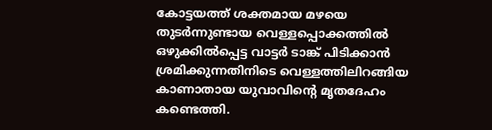കോട്ടയത്ത് ശക്തമായ മഴയെ തുടർന്നുണ്ടായ വെള്ളപ്പൊക്കത്തിൽ ഒഴുക്കിൽപ്പെട്ട വാട്ടർ ടാങ്ക് പിടിക്കാൻ ശ്രമിക്കുന്നതിനിടെ വെള്ളത്തിലിറങ്ങിയ കാണാതായ യുവാവിന്റെ മൃതദേഹം കണ്ടെത്തി.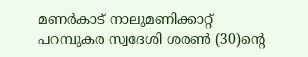മണർകാട് നാലുമണിക്കാറ്റ് പറമ്പുകര സ്വദേശി ശരൺ (30)ന്റെ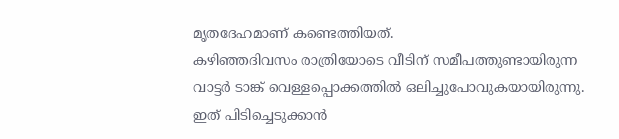മൃതദേഹമാണ് കണ്ടെത്തിയത്.
കഴിഞ്ഞദിവസം രാത്രിയോടെ വീടിന് സമീപത്തുണ്ടായിരുന്ന വാട്ടർ ടാങ്ക് വെള്ളപ്പൊക്കത്തിൽ ഒലിച്ചുപോവുകയായിരുന്നു. ഇത് പിടിച്ചെടുക്കാൻ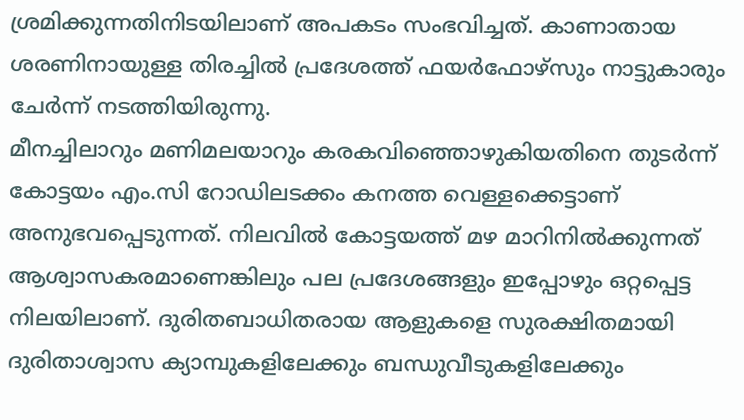ശ്രമിക്കുന്നതിനിടയിലാണ് അപകടം സംഭവിച്ചത്. കാണാതായ ശരണിനായുള്ള തിരച്ചിൽ പ്രദേശത്ത് ഫയർഫോഴ്സും നാട്ടുകാരും ചേർന്ന് നടത്തിയിരുന്നു.
മീനച്ചിലാറും മണിമലയാറും കരകവിഞ്ഞൊഴുകിയതിനെ തുടർന്ന് കോട്ടയം എം.സി റോഡിലടക്കം കനത്ത വെള്ളക്കെട്ടാണ് അനുഭവപ്പെടുന്നത്. നിലവിൽ കോട്ടയത്ത് മഴ മാറിനിൽക്കുന്നത് ആശ്വാസകരമാണെങ്കിലും പല പ്രദേശങ്ങളും ഇപ്പോഴും ഒറ്റപ്പെട്ട നിലയിലാണ്. ദുരിതബാധിതരായ ആളുകളെ സുരക്ഷിതമായി ദുരിതാശ്വാസ ക്യാമ്പുകളിലേക്കും ബന്ധുവീടുകളിലേക്കും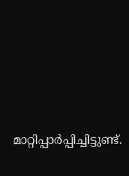മാറ്റിപ്പാർപ്പിച്ചിട്ടുണ്ട്.